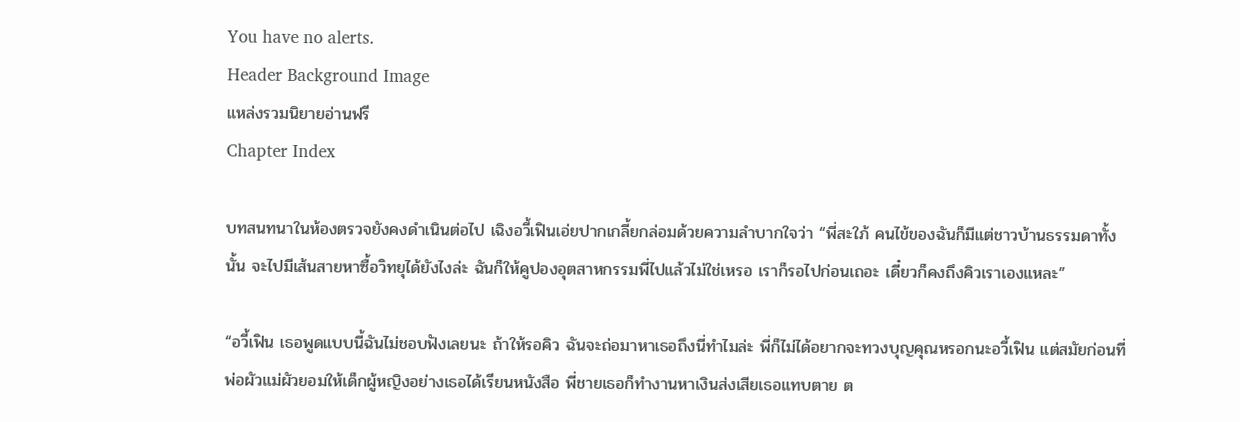You have no alerts.
Header Background Image
แหล่งรวมนิยายอ่านฟรี
Chapter Index

บทสนทนาในห้องตรวจยังคงดำเนินต่อไป เฉิงอวี้เฟินเอ่ยปากเกลี้ยกล่อมด้วยความลำบากใจว่า “พี่สะใภ้ คนไข้ของฉันก็มีแต่ชาวบ้านธรรมดาทั้งนั้น จะไปมีเส้นสายหาซื้อวิทยุได้ยังไงล่ะ ฉันก็ให้คูปองอุตสาหกรรมพี่ไปแล้วไม่ใช่เหรอ เราก็รอไปก่อนเถอะ เดี๋ยวก็คงถึงคิวเราเองแหละ”

“อวี้เฟิน เธอพูดแบบนี้ฉันไม่ชอบฟังเลยนะ ถ้าให้รอคิว ฉันจะถ่อมาหาเธอถึงนี่ทำไมล่ะ พี่ก็ไม่ได้อยากจะทวงบุญคุณหรอกนะอวี้เฟิน แต่สมัยก่อนที่พ่อผัวแม่ผัวยอมให้เด็กผู้หญิงอย่างเธอได้เรียนหนังสือ พี่ชายเธอก็ทำงานหาเงินส่งเสียเธอแทบตาย ต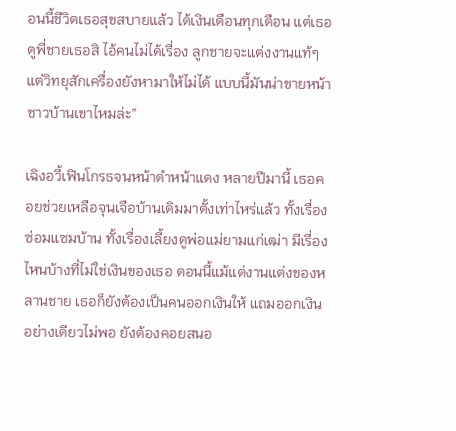อนนี้ชีวิตเธอสุขสบายแล้ว ได้เงินเดือนทุกเดือน แต่เธอดูพี่ชายเธอสิ ไอ้คนไม่ได้เรื่อง ลูกชายจะแต่งงานแท้ๆ แต่วิทยุสักเครื่องยังหามาให้ไม่ได้ แบบนี้มันน่าขายหน้าชาวบ้านเขาไหมล่ะ”

เฉิงอวี้เฟินโกรธจนหน้าดำหน้าแดง หลายปีมานี้ เธอคอยช่วยเหลือจุนเจือบ้านเดิมมาตั้งเท่าไหร่แล้ว ทั้งเรื่องซ่อมแซมบ้าน ทั้งเรื่องเลี้ยงดูพ่อแม่ยามแก่เฒ่า มีเรื่องไหนบ้างที่ไม่ใช่เงินของเธอ ตอนนี้แม้แต่งานแต่งของหลานชาย เธอก็ยังต้องเป็นคนออกเงินให้ แถมออกเงินอย่างเดียวไม่พอ ยังต้องคอยสนอ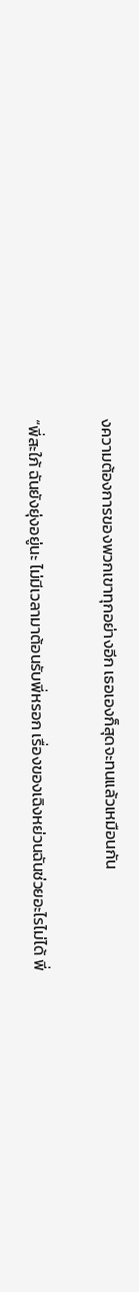งความต้องการของพวกเขาทุกอย่างอีก เธอเองก็สุดจะทนแล้วเหมือนกัน

“พี่สะใภ้ ฉันยังยุ่งอยู่นะ ไม่มีเวลามาต้อนรับพี่หรอก เรื่องของเฉิงหย่วนฉันช่วยอะไรไม่ได้ พี่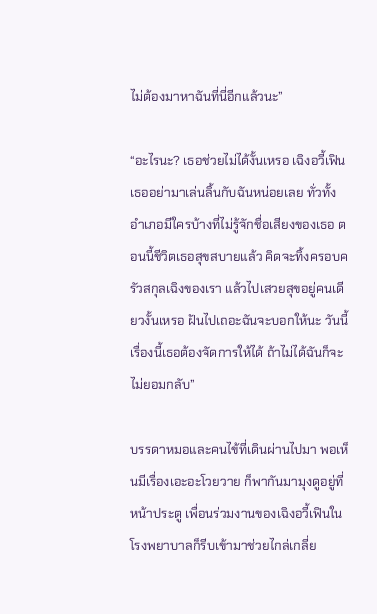ไม่ต้องมาหาฉันที่นี่อีกแล้วนะ”

“อะไรนะ? เธอช่วยไม่ได้งั้นเหรอ เฉิงอวี้เฟิน เธออย่ามาเล่นลิ้นกับฉันหน่อยเลย ทั่วทั้งอำเภอมีใครบ้างที่ไม่รู้จักชื่อเสียงของเธอ ตอนนี้ชีวิตเธอสุขสบายแล้ว คิดจะทิ้งครอบครัวสกุลเฉิงของเรา แล้วไปเสวยสุขอยู่คนเดียวงั้นเหรอ ฝันไปเถอะฉันจะบอกให้นะ วันนี้เรื่องนี้เธอต้องจัดการให้ได้ ถ้าไม่ได้ฉันก็จะไม่ยอมกลับ”

บรรดาหมอและคนไข้ที่เดินผ่านไปมา พอเห็นมีเรื่องเอะอะโวยวาย ก็พากันมามุงดูอยู่ที่หน้าประตู เพื่อนร่วมงานของเฉิงอวี้เฟินในโรงพยาบาลก็รีบเข้ามาช่วยไกล่เกลี่ย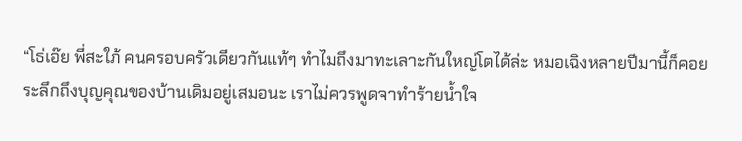“โธ่เอ๊ย พี่สะใภ้ คนครอบครัวเดียวกันแท้ๆ ทำไมถึงมาทะเลาะกันใหญ่โตได้ล่ะ หมอเฉิงหลายปีมานี้ก็คอยระลึกถึงบุญคุณของบ้านเดิมอยู่เสมอนะ เราไม่ควรพูดจาทำร้ายน้ำใจ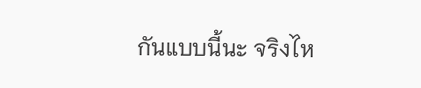กันแบบนี้นะ จริงไห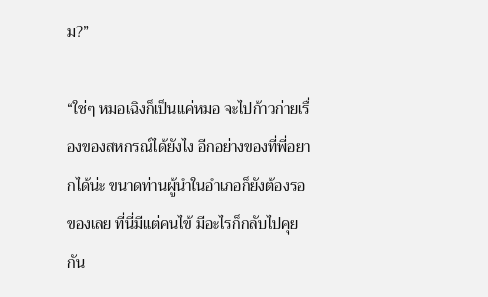ม?”

“ใช่ๆ หมอเฉิงก็เป็นแค่หมอ จะไปก้าวก่ายเรื่องของสหกรณ์ได้ยังไง อีกอย่างของที่พี่อยากได้น่ะ ขนาดท่านผู้นำในอำเภอก็ยังต้องรอของเลย ที่นี่มีแต่คนไข้ มีอะไรก็กลับไปคุยกัน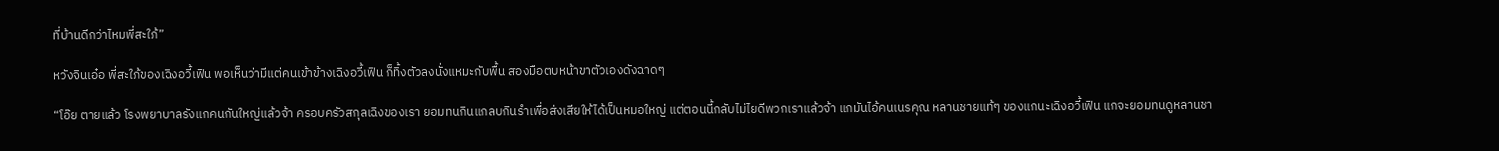ที่บ้านดีกว่าไหมพี่สะใภ้”

หวังจินเอ๋อ พี่สะใภ้ของเฉิงอวี้เฟิน พอเห็นว่ามีแต่คนเข้าข้างเฉิงอวี้เฟิน ก็ทิ้งตัวลงนั่งแหมะกับพื้น สองมือตบหน้าขาตัวเองดังฉาดๆ

“โอ๊ย ตายแล้ว โรงพยาบาลรังแกคนกันใหญ่แล้วจ้า ครอบครัวสกุลเฉิงของเรา ยอมทนกินแกลบกินรำเพื่อส่งเสียให้ได้เป็นหมอใหญ่ แต่ตอนนี้กลับไม่ไยดีพวกเราแล้วจ้า แกมันไอ้คนเนรคุณ หลานชายแท้ๆ ของแกนะเฉิงอวี้เฟิน แกจะยอมทนดูหลานชา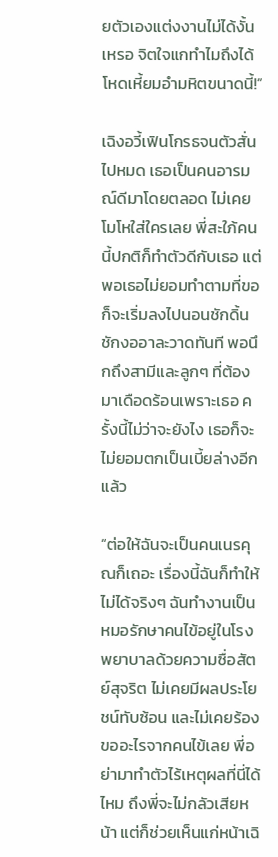ยตัวเองแต่งงานไม่ได้งั้นเหรอ จิตใจแกทำไมถึงได้โหดเหี้ยมอำมหิตขนาดนี้!”

เฉิงอวี้เฟินโกรธจนตัวสั่นไปหมด เธอเป็นคนอารมณ์ดีมาโดยตลอด ไม่เคยโมโหใส่ใครเลย พี่สะใภ้คนนี้ปกติก็ทำตัวดีกับเธอ แต่พอเธอไม่ยอมทำตามที่ขอ ก็จะเริ่มลงไปนอนชักดิ้นชักงออาละวาดทันที พอนึกถึงสามีและลูกๆ ที่ต้องมาเดือดร้อนเพราะเธอ ครั้งนี้ไม่ว่าจะยังไง เธอก็จะไม่ยอมตกเป็นเบี้ยล่างอีกแล้ว

“ต่อให้ฉันจะเป็นคนเนรคุณก็เถอะ เรื่องนี้ฉันก็ทำให้ไม่ได้จริงๆ ฉันทำงานเป็นหมอรักษาคนไข้อยู่ในโรงพยาบาลด้วยความซื่อสัตย์สุจริต ไม่เคยมีผลประโยชน์ทับซ้อน และไม่เคยร้องขออะไรจากคนไข้เลย พี่อย่ามาทำตัวไร้เหตุผลที่นี่ได้ไหม ถึงพี่จะไม่กลัวเสียหน้า แต่ก็ช่วยเห็นแก่หน้าเฉิ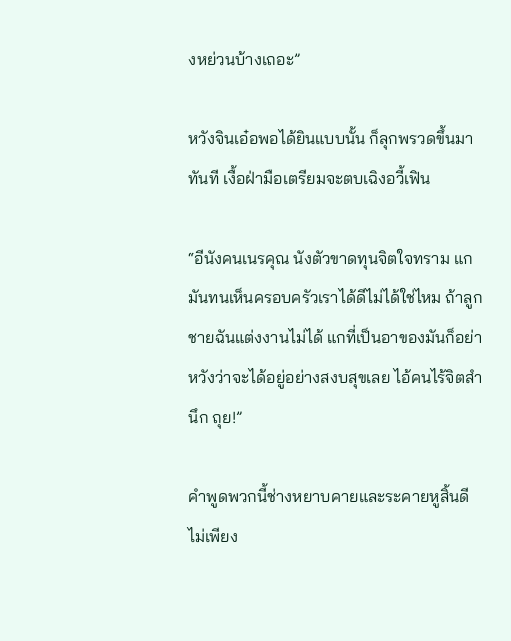งหย่วนบ้างเถอะ”

หวังจินเอ๋อพอได้ยินแบบนั้น ก็ลุกพรวดขึ้นมาทันที เงื้อฝ่ามือเตรียมจะตบเฉิงอวี้เฟิน

“อีนังคนเนรคุณ นังตัวขาดทุนจิตใจทราม แกมันทนเห็นครอบครัวเราได้ดีไม่ได้ใช่ไหม ถ้าลูกชายฉันแต่งงานไม่ได้ แกที่เป็นอาของมันก็อย่าหวังว่าจะได้อยู่อย่างสงบสุขเลย ไอ้คนไร้จิตสำนึก ถุย!”

คำพูดพวกนี้ช่างหยาบคายและระคายหูสิ้นดี ไม่เพียง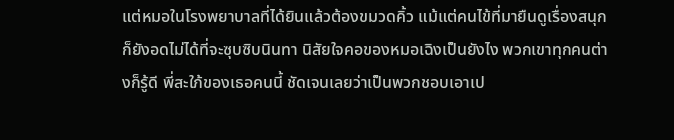แต่หมอในโรงพยาบาลที่ได้ยินแล้วต้องขมวดคิ้ว แม้แต่คนไข้ที่มายืนดูเรื่องสนุกก็ยังอดไม่ได้ที่จะซุบซิบนินทา นิสัยใจคอของหมอเฉิงเป็นยังไง พวกเขาทุกคนต่างก็รู้ดี พี่สะใภ้ของเธอคนนี้ ชัดเจนเลยว่าเป็นพวกชอบเอาเป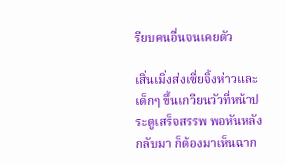รียบคนอื่นจนเคยตัว

เสิ่นเมิ่งส่งเซี่ยจิ้งห่าวและเด็กๆ ขึ้นเกวียนวัวที่หน้าประตูเสร็จสรรพ พอหันหลังกลับมา ก็ต้องมาเห็นฉาก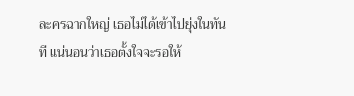ละครฉากใหญ่ เธอไม่ได้เข้าไปยุ่งในทันที แน่นอนว่าเธอตั้งใจจะรอให้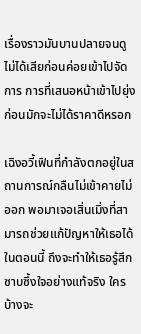เรื่องราวมันบานปลายจนดูไม่ได้เสียก่อนค่อยเข้าไปจัดการ การที่เสนอหน้าเข้าไปยุ่งก่อนมักจะไม่ได้ราคาดีหรอก

เฉิงอวี้เฟินที่กำลังตกอยู่ในสถานการณ์กลืนไม่เข้าคายไม่ออก พอมาเจอเสิ่นเมิ่งที่สามารถช่วยแก้ปัญหาให้เธอได้ในตอนนี้ ถึงจะทำให้เธอรู้สึกซาบซึ้งใจอย่างแท้จริง ใครบ้างจะ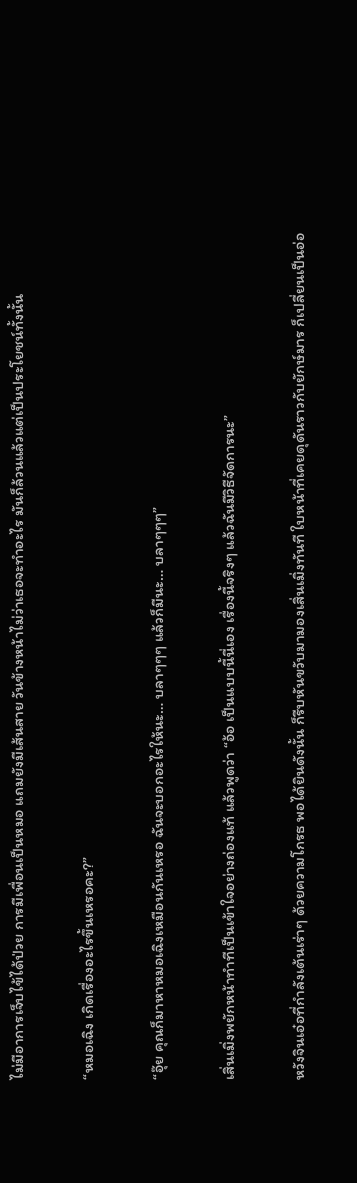ไม่มีอาการเจ็บไข้ได้ป่วย การมีเพื่อนเป็นหมอ แถมยังมีเส้นสาย วันข้างหน้าไม่ว่าเธอจะทำอะไร มันก็ล้วนแล้วแต่เป็นประโยชน์ทั้งนั้น

“หมอเฉิง เกิดเรื่องอะไรขึ้นเหรอคะ?”

“อุ๊ย คุณก็มาหาหมอเฉิงเหมือนกันเหรอ ฉันจะบอกอะไรให้นะ… บลาๆๆๆ แล้วก็มีนะ… บลาๆๆๆ”

เสิ่นเมิ่งพยักหน้าทำทีเป็นเข้าใจอย่างถ่องแท้ แล้วพูดว่า “อ้อ เป็นแบบนี้นี่เอง เรื่องนี้จริงๆ แล้วฉันมีวิธีจัดการนะ”

หวังจินเอ๋อที่กำลังเต้นเร่าๆ ด้วยความโกรธ พอได้ยินดังนั้น ก็รีบหันขวับมามองเสิ่นเมิ่งทันที ใบหน้าที่เคยดุดันราวกับยักษ์มาร ก็เปลี่ยนเป็นอ่อ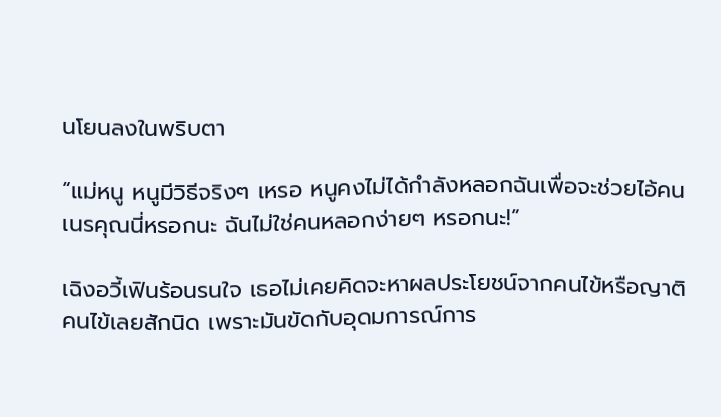นโยนลงในพริบตา

“แม่หนู หนูมีวิธีจริงๆ เหรอ หนูคงไม่ได้กำลังหลอกฉันเพื่อจะช่วยไอ้คนเนรคุณนี่หรอกนะ ฉันไม่ใช่คนหลอกง่ายๆ หรอกนะ!”

เฉิงอวี้เฟินร้อนรนใจ เธอไม่เคยคิดจะหาผลประโยชน์จากคนไข้หรือญาติคนไข้เลยสักนิด เพราะมันขัดกับอุดมการณ์การ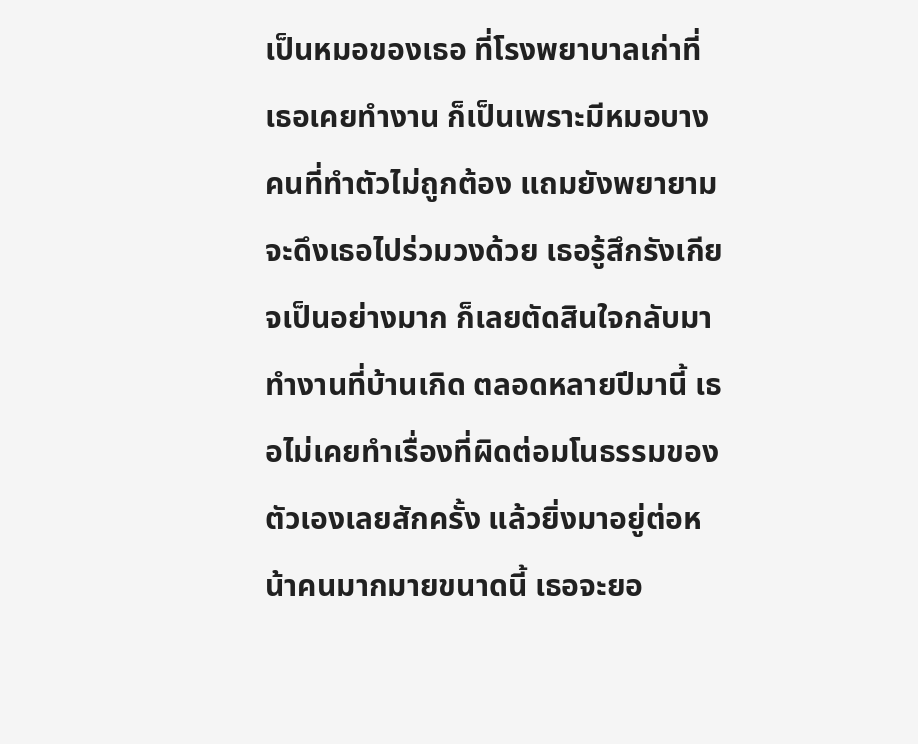เป็นหมอของเธอ ที่โรงพยาบาลเก่าที่เธอเคยทำงาน ก็เป็นเพราะมีหมอบางคนที่ทำตัวไม่ถูกต้อง แถมยังพยายามจะดึงเธอไปร่วมวงด้วย เธอรู้สึกรังเกียจเป็นอย่างมาก ก็เลยตัดสินใจกลับมาทำงานที่บ้านเกิด ตลอดหลายปีมานี้ เธอไม่เคยทำเรื่องที่ผิดต่อมโนธรรมของตัวเองเลยสักครั้ง แล้วยิ่งมาอยู่ต่อหน้าคนมากมายขนาดนี้ เธอจะยอ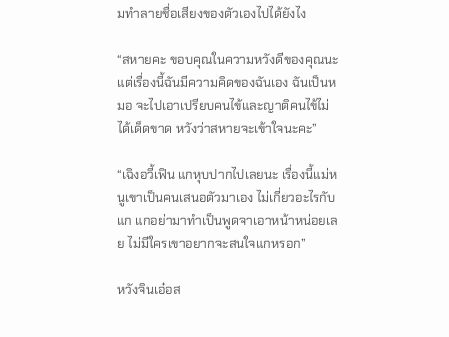มทำลายชื่อเสียงของตัวเองไปได้ยังไง

“สหายคะ ขอบคุณในความหวังดีของคุณนะ แต่เรื่องนี้ฉันมีความคิดของฉันเอง ฉันเป็นหมอ จะไปเอาเปรียบคนไข้และญาติคนไข้ไม่ได้เด็ดขาด หวังว่าสหายจะเข้าใจนะคะ”

“เฉิงอวี้เฟิน แกหุบปากไปเลยนะ เรื่องนี้แม่หนูเขาเป็นคนเสนอตัวมาเอง ไม่เกี่ยวอะไรกับแก แกอย่ามาทำเป็นพูดจาเอาหน้าหน่อยเลย ไม่มีใครเขาอยากจะสนใจแกหรอก”

หวังจินเอ๋อส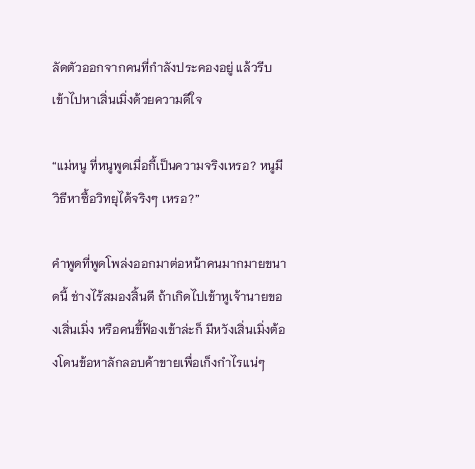ลัดตัวออกจากคนที่กำลังประคองอยู่ แล้วรีบเข้าไปหาเสิ่นเมิ่งด้วยความดีใจ

“แม่หนู ที่หนูพูดเมื่อกี้เป็นความจริงเหรอ? หนูมีวิธีหาซื้อวิทยุได้จริงๆ เหรอ?”

คำพูดที่พูดโพล่งออกมาต่อหน้าคนมากมายขนาดนี้ ช่างไร้สมองสิ้นดี ถ้าเกิดไปเข้าหูเจ้านายของเสิ่นเมิ่ง หรือคนขี้ฟ้องเข้าล่ะก็ มีหวังเสิ่นเมิ่งต้องโดนข้อหาลักลอบค้าขายเพื่อเก็งกำไรแน่ๆ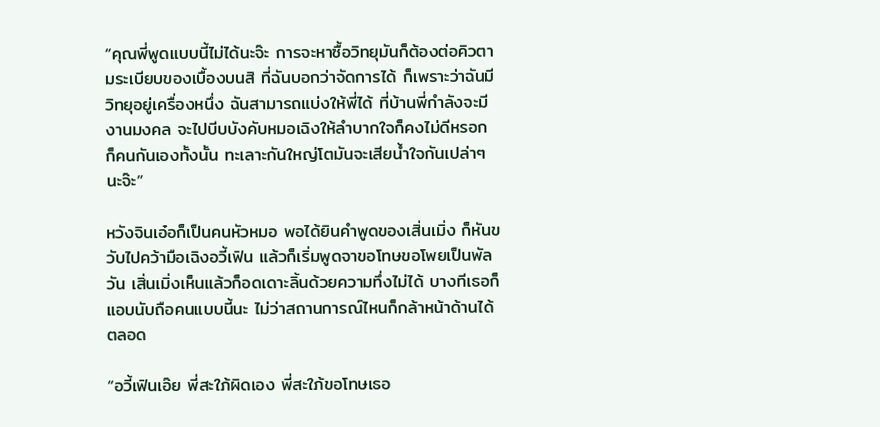“คุณพี่พูดแบบนี้ไม่ได้นะจ๊ะ การจะหาซื้อวิทยุมันก็ต้องต่อคิวตามระเบียบของเบื้องบนสิ ที่ฉันบอกว่าจัดการได้ ก็เพราะว่าฉันมีวิทยุอยู่เครื่องหนึ่ง ฉันสามารถแบ่งให้พี่ได้ ที่บ้านพี่กำลังจะมีงานมงคล จะไปบีบบังคับหมอเฉิงให้ลำบากใจก็คงไม่ดีหรอก ก็คนกันเองทั้งนั้น ทะเลาะกันใหญ่โตมันจะเสียน้ำใจกันเปล่าๆ นะจ๊ะ”

หวังจินเอ๋อก็เป็นคนหัวหมอ พอได้ยินคำพูดของเสิ่นเมิ่ง ก็หันขวับไปคว้ามือเฉิงอวี้เฟิน แล้วก็เริ่มพูดจาขอโทษขอโพยเป็นพัลวัน เสิ่นเมิ่งเห็นแล้วก็อดเดาะลิ้นด้วยความทึ่งไม่ได้ บางทีเธอก็แอบนับถือคนแบบนี้นะ ไม่ว่าสถานการณ์ไหนก็กล้าหน้าด้านได้ตลอด

“อวี้เฟินเอ๊ย พี่สะใภ้ผิดเอง พี่สะใภ้ขอโทษเธอ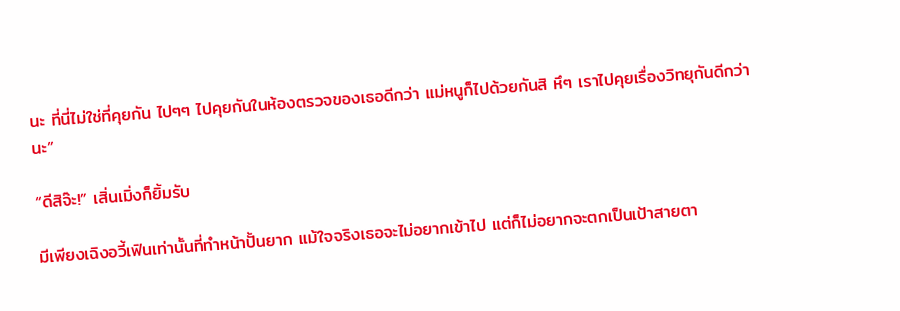นะ ที่นี่ไม่ใช่ที่คุยกัน ไปๆๆ ไปคุยกันในห้องตรวจของเธอดีกว่า แม่หนูก็ไปด้วยกันสิ หึๆ เราไปคุยเรื่องวิทยุกันดีกว่านะ”

“ดีสิจ๊ะ!” เสิ่นเมิ่งก็ยิ้มรับ

มีเพียงเฉิงอวี้เฟินเท่านั้นที่ทำหน้าปั้นยาก แม้ใจจริงเธอจะไม่อยากเข้าไป แต่ก็ไม่อยากจะตกเป็นเป้าสายตา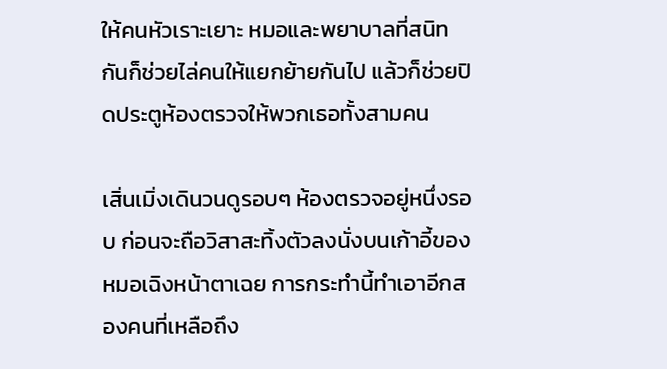ให้คนหัวเราะเยาะ หมอและพยาบาลที่สนิทกันก็ช่วยไล่คนให้แยกย้ายกันไป แล้วก็ช่วยปิดประตูห้องตรวจให้พวกเธอทั้งสามคน

เสิ่นเมิ่งเดินวนดูรอบๆ ห้องตรวจอยู่หนึ่งรอบ ก่อนจะถือวิสาสะทิ้งตัวลงนั่งบนเก้าอี้ของหมอเฉิงหน้าตาเฉย การกระทำนี้ทำเอาอีกสองคนที่เหลือถึง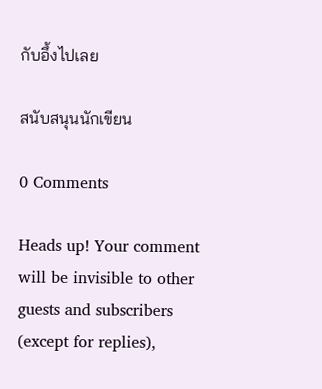กับอึ้งไปเลย

สนับสนุนนักเขียน

0 Comments

Heads up! Your comment will be invisible to other guests and subscribers (except for replies),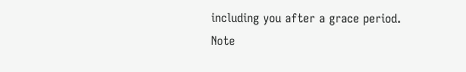including you after a grace period.
Note